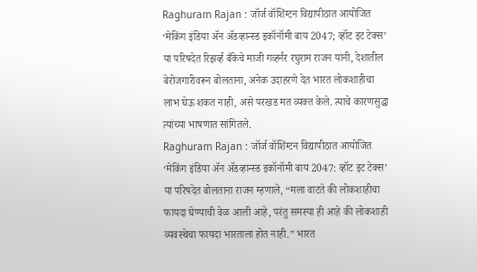Raghuram Rajan : जॉर्ज वॉशिंग्टन विद्यापीठात आयोजित ‘मेकिंग इंडिया ॲन ॲडव्हान्स्ड इकॉनॉमी बाय 2047; व्हॉट इट टेक्स’ या परिषदेत रिझर्व्ह बँकेचे माजी गव्हर्नर रघुराम राजन यांनी, देशातील बेरोजगारीवरून बोलताना, अनेक उदाहरणे देत भारत लोकशाहीचा लाभ घेऊ शकत नाही, असे परखड मत व्यक्त केले. त्याचे कारणसुद्धा त्यांच्या भाषणात सांगितले.
Raghuram Rajan : जॉर्ज वॉशिंग्टन विद्यापीठात आयोजित ‘मेकिंग इंडिया ॲन ॲडव्हान्स्ड इकॉनॉमी बाय 2047: व्हॉट इट टेक्स’ या परिषदेत बोलताना राजन म्हणाले, “मला वाटते की लोकशाहीचा फायदा घेण्याची वेळ आली आहे, परंतु समस्या ही आहे की लोकशाही व्यवस्थेचा फायदा भारताला होत नाही.” भारत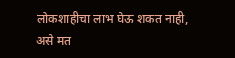लोकशाहीचा लाभ घेऊ शकत नाही, असे मत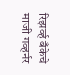रिझर्व्ह बँकेचे माजी गव्हर्नर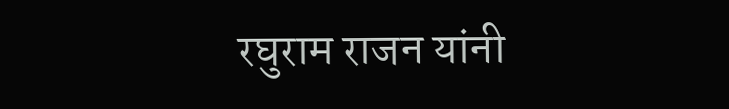रघुराम राजन यांनी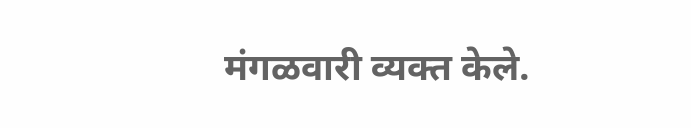मंगळवारी व्यक्त केले.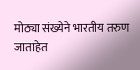मोठ्या संख्येने भारतीय तरुण जाताहेत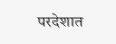परदेशात